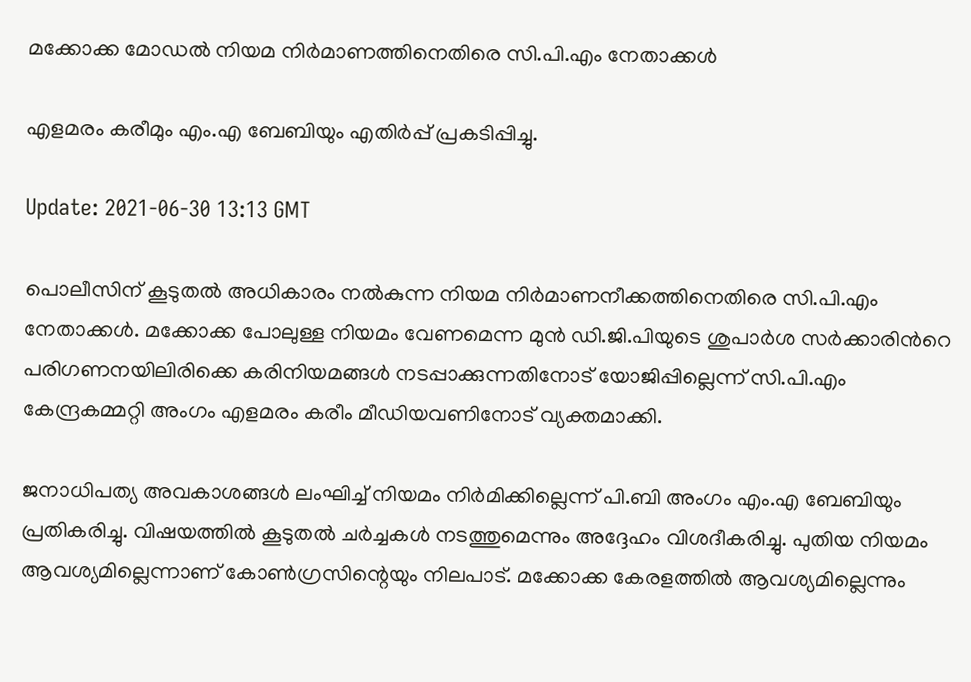മക്കോക്ക മോഡല്‍ നിയമ നിര്‍മാണത്തിനെതിരെ സി.പി.എം നേതാക്കള്‍

എളമരം കരീമും എം.എ ബേബിയും എതിര്‍പ്പ് പ്രകടിപ്പിച്ചു.

Update: 2021-06-30 13:13 GMT

പൊലീസിന് കൂടുതല്‍ അധികാരം നല്‍കുന്ന നിയമ നിര്‍മാണനീക്കത്തിനെതിരെ സി.പി.എം നേതാക്കള്‍. മക്കോക്ക പോലുള്ള നിയമം വേണമെന്ന മുന്‍ ഡി.ജി.പിയുടെ ശുപാര്‍ശ സര്‍ക്കാരിന്‍റെ പരിഗണനയിലിരിക്കെ കരിനിയമങ്ങള്‍ നടപ്പാക്കുന്നതിനോട് യോജിപ്പില്ലെന്ന് സി.പി.എം കേന്ദ്രകമ്മറ്റി അംഗം എളമരം കരീം മീഡിയവണിനോട് വ്യക്തമാക്കി.

ജനാധിപത്യ അവകാശങ്ങള്‍ ലംഘിച്ച് നിയമം നിര്‍മിക്കില്ലെന്ന് പി.ബി അംഗം എം.എ ബേബിയും പ്രതികരിച്ചു. വിഷയത്തില്‍ കൂടുതല്‍ ചര്‍ച്ചകള്‍ നടത്തുമെന്നും അദ്ദേഹം വിശദീകരിച്ചു. പുതിയ നിയമം ആവശ്യമില്ലെന്നാണ് കോണ്‍ഗ്രസിന്റെയും നിലപാട്. മക്കോക്ക കേരളത്തില്‍ ആവശ്യമില്ലെന്നും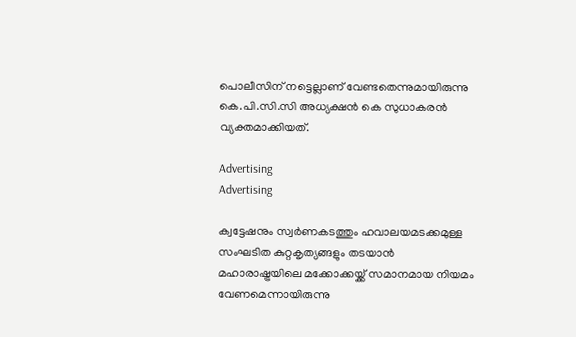പൊലീസിന് നട്ടെല്ലാണ് വേണ്ടതെന്നുമായിരുന്നു കെ.പി.സി.സി അധ്യക്ഷന്‍ കെ സുധാകരന്‍ വ്യക്തമാക്കിയത്.

Advertising
Advertising

ക്വട്ടേഷനും സ്വര്‍ണകടത്തും ഹവാലയമടക്കമുള്ള സംഘടിത കുറ്റകൃത്യങ്ങളും തടയാന്‍ മഹാരാഷ്ട്രയിലെ മക്കോക്കയ്ക്ക് സമാനമായ നിയമം വേണമെന്നായിരുന്നു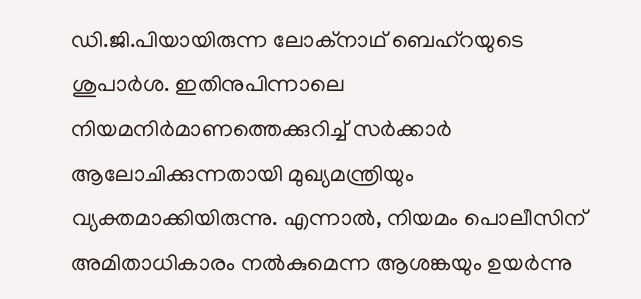ഡി.ജി.പിയായിരുന്ന ലോക്നാഥ് ബെഹ്റയുടെ ശുപാര്‍ശ. ഇതിനുപിന്നാലെ നിയമനിര്‍മാണത്തെക്കുറിച്ച് സര്‍ക്കാര്‍ ആലോചിക്കുന്നതായി മുഖ്യമന്ത്രിയും വ്യക്തമാക്കിയിരുന്നു. എന്നാല്‍, നിയമം പൊലീസിന് അമിതാധികാരം നല്‍കുമെന്ന ആശങ്കയും ഉയര്‍ന്നു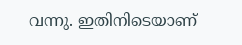വന്നു. ഇതിനിടെയാണ്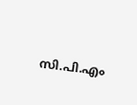സി.പി.എം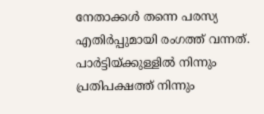നേതാക്കള്‍ തന്നെ പരസ്യ എതിര്‍പ്പുമായി രംഗത്ത് വന്നത്. പാര്‍ട്ടിയ്ക്കുള്ളില്‍ നിന്നും പ്രതിപക്ഷത്ത് നിന്നും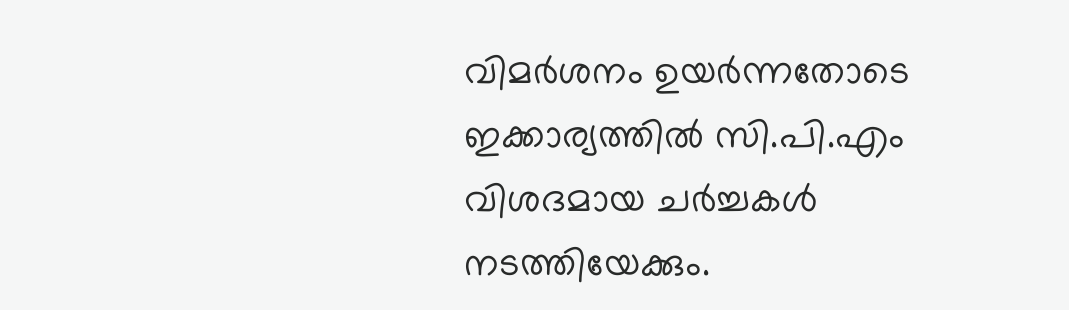വിമര്‍ശനം ഉയര്‍ന്നതോടെ ഇക്കാര്യത്തില്‍ സി.പി.എം വിശദമായ ചര്‍ച്ചകള്‍ നടത്തിയേക്കും.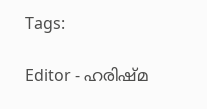Tags:

Editor - ഹരിഷ്മ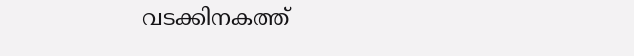വടക്കിനകത്ത്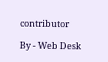contributor

By - Web Desk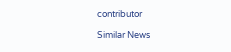contributor

Similar News